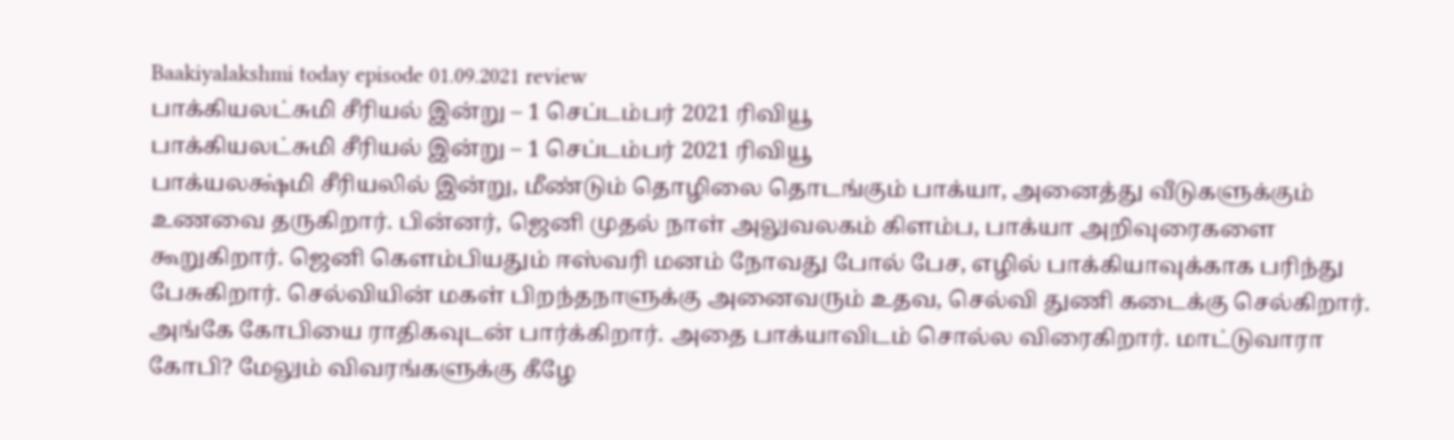Baakiyalakshmi today episode 01.09.2021 review
பாக்கியலட்சுமி சீரியல் இன்று – 1 செப்டம்பர் 2021 ரிவியூ
பாக்கியலட்சுமி சீரியல் இன்று – 1 செப்டம்பர் 2021 ரிவியூ
பாக்யலக்ஷ்மி சீரியலில் இன்று, மீண்டும் தொழிலை தொடங்கும் பாக்யா, அனைத்து வீடுகளுக்கும் உணவை தருகிறார். பின்னர், ஜெனி முதல் நாள் அலுவலகம் கிளம்ப, பாக்யா அறிவுரைகளை கூறுகிறார். ஜெனி கெளம்பியதும் ஈஸ்வரி மனம் நோவது போல் பேச, எழில் பாக்கியாவுக்காக பரிந்து பேசுகிறார். செல்வியின் மகள் பிறந்தநாளுக்கு அனைவரும் உதவ, செல்வி துணி கடைக்கு செல்கிறார். அங்கே கோபியை ராதிகவுடன் பார்க்கிறார். அதை பாக்யாவிடம் சொல்ல விரைகிறார். மாட்டுவாரா கோபி? மேலும் விவரங்களுக்கு கீழே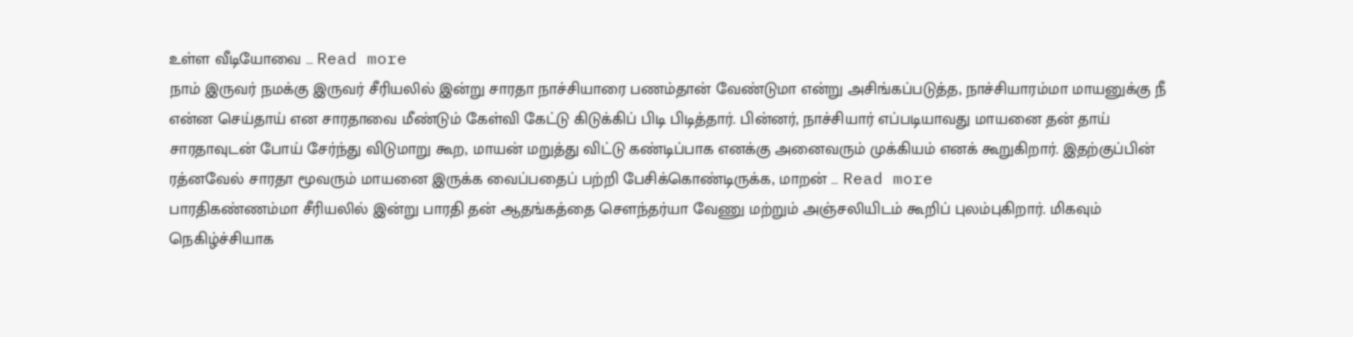உள்ள வீடியோவை … Read more
நாம் இருவர் நமக்கு இருவர் சீரியலில் இன்று சாரதா நாச்சியாரை பணம்தான் வேண்டுமா என்று அசிங்கப்படுத்த, நாச்சியாரம்மா மாயனுக்கு நீ என்ன செய்தாய் என சாரதாவை மீண்டும் கேள்வி கேட்டு கிடுக்கிப் பிடி பிடித்தார். பின்னர், நாச்சியார் எப்படியாவது மாயனை தன் தாய் சாரதாவுடன் போய் சேர்ந்து விடுமாறு கூற, மாயன் மறுத்து விட்டு கண்டிப்பாக எனக்கு அனைவரும் முக்கியம் எனக் கூறுகிறார். இதற்குப்பின் ரத்னவேல் சாரதா மூவரும் மாயனை இருக்க வைப்பதைப் பற்றி பேசிக்கொண்டிருக்க, மாறன் … Read more
பாரதிகண்ணம்மா சீரியலில் இன்று பாரதி தன் ஆதங்கத்தை சௌந்தர்யா வேணு மற்றும் அஞ்சலியிடம் கூறிப் புலம்புகிறார். மிகவும் நெகிழ்ச்சியாக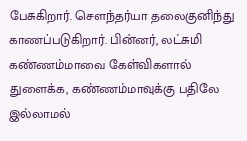பேசுகிறார். சௌந்தர்யா தலைகுனிந்து காணப்படுகிறார். பின்னர், லட்சுமி கண்ணம்மாவை கேள்விகளால் துளைக்க, கண்ணம்மாவுக்கு பதிலே இல்லாமல்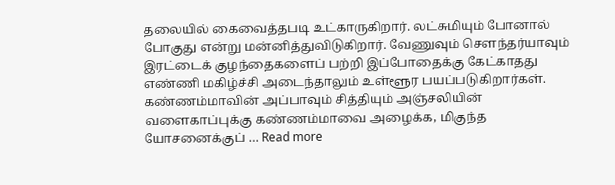தலையில் கைவைத்தபடி உட்காருகிறார். லட்சுமியும் போனால் போகுது என்று மன்னித்துவிடுகிறார். வேணுவும் சௌந்தர்யாவும் இரட்டைக் குழந்தைகளைப் பற்றி இப்போதைக்கு கேட்காதது எண்ணி மகிழ்ச்சி அடைந்தாலும் உள்ளூர பயப்படுகிறார்கள். கண்ணம்மாவின் அப்பாவும் சித்தியும் அஞ்சலியின் வளைகாப்புக்கு கண்ணம்மாவை அழைக்க, மிகுந்த யோசனைக்குப் … Read more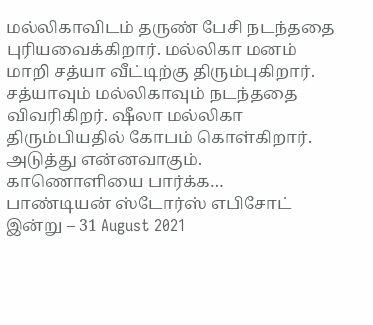மல்லிகாவிடம் தருண் பேசி நடந்ததை புரியவைக்கிறார். மல்லிகா மனம் மாறி சத்யா வீட்டிற்கு திரும்புகிறார். சத்யாவும் மல்லிகாவும் நடந்ததை விவரிகிறர். ஷீலா மல்லிகா திரும்பியதில் கோபம் கொள்கிறார். அடுத்து என்னவாகும். காணொளியை பார்க்க…
பாண்டியன் ஸ்டோர்ஸ் எபிசோட் இன்று – 31 August 2021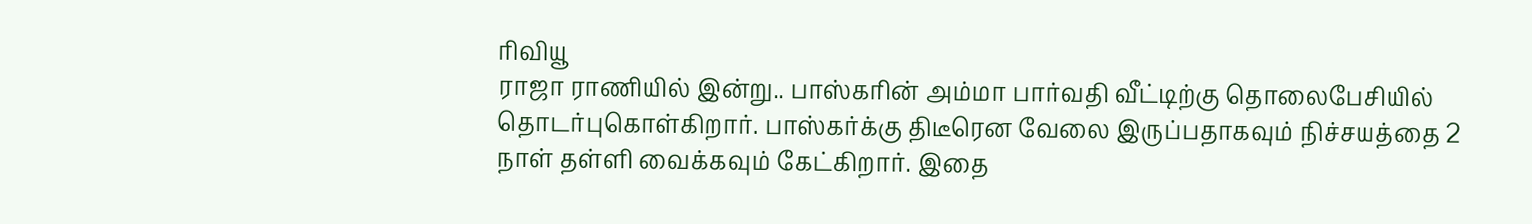ரிவியூ
ராஜா ராணியில் இன்று.. பாஸ்கரின் அம்மா பார்வதி வீட்டிற்கு தொலைபேசியில் தொடர்புகொள்கிறார். பாஸ்கர்க்கு திடீரென வேலை இருப்பதாகவும் நிச்சயத்தை 2 நாள் தள்ளி வைக்கவும் கேட்கிறார். இதை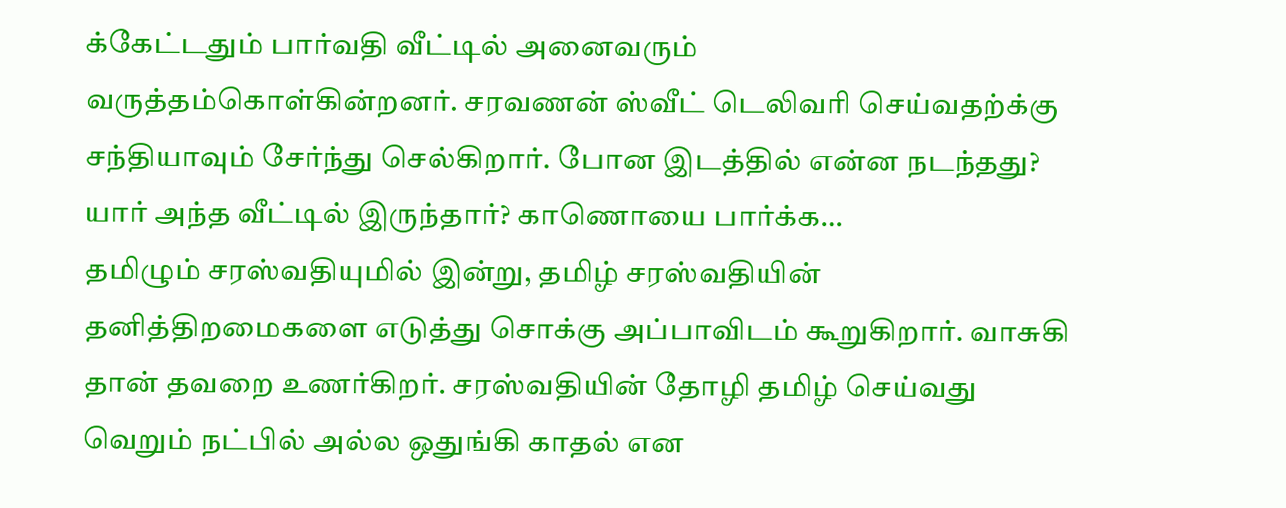க்கேட்டதும் பார்வதி வீட்டில் அனைவரும் வருத்தம்கொள்கின்றனர். சரவணன் ஸ்வீட் டெலிவரி செய்வதற்க்கு சந்தியாவும் சேர்ந்து செல்கிறார். போன இடத்தில் என்ன நடந்தது? யார் அந்த வீட்டில் இருந்தார்? காணொயை பார்க்க…
தமிழும் சரஸ்வதியுமில் இன்று, தமிழ் சரஸ்வதியின் தனித்திறமைகளை எடுத்து சொக்கு அப்பாவிடம் கூறுகிறார். வாசுகி தான் தவறை உணர்கிறர். சரஸ்வதியின் தோழி தமிழ் செய்வது வெறும் நட்பில் அல்ல ஒதுங்கி காதல் என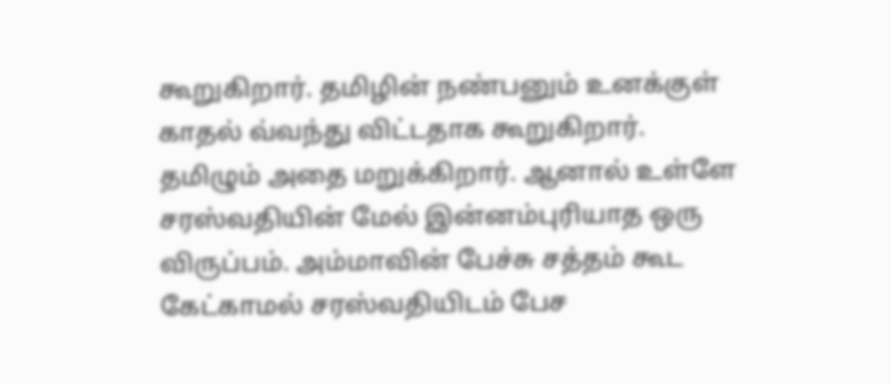கூறுகிறார். தமிழின் நண்பனும் உனக்குள் காதல் வ்வந்து விட்டதாக கூறுகிறார். தமிழும் அதை மறுக்கிறார். ஆனால் உள்ளே சரஸ்வதியின் மேல் இன்னம்புரியாத ஒரு விருப்பம். அம்மாவின் பேச்சு சத்தம் கூட கேட்காமல் சரஸ்வதியிடம் பேச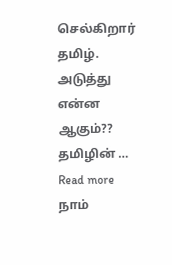செல்கிறார் தமிழ். அடுத்து என்ன ஆகும்?? தமிழின் … Read more
நாம்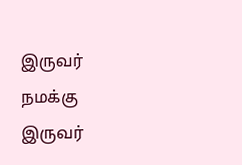இருவர் நமக்கு இருவர்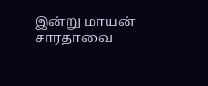இன்று மாயன் சாரதாவை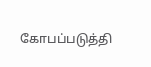கோபப்படுத்தி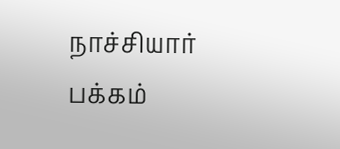நாச்சியார் பக்கம்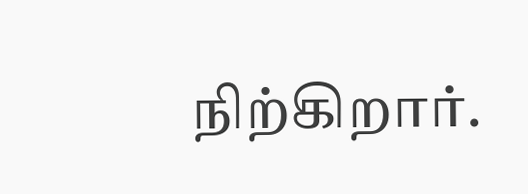நிற்கிறார்.